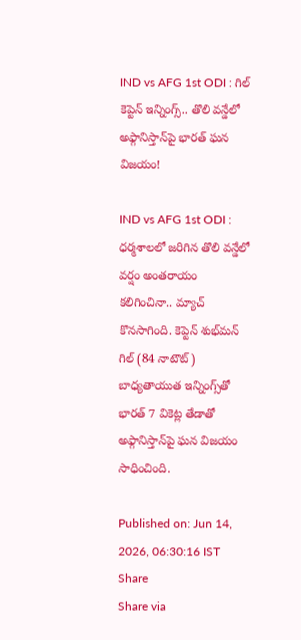IND vs AFG 1st ODI : గిల్‌ కెప్టెన్ ఇన్నింగ్స్.. తొలి వన్డేలో అఫ్గానిస్తాన్‌పై భారత్ ఘన విజయం!

IND vs AFG 1st ODI : ధర్మశాలలో జరిగిన తొలి వన్డేలో వర్షం అంతరాయం కలిగించినా.. మ్యాచ్ కొనసాగింది. కెప్టెన్ శుభ్‌మన్ గిల్ (84 నాటౌట్) బాధ్యతాయుత ఇన్నింగ్స్‌తో భారత్ 7 వికెట్ల తేడాతో అఫ్గానిస్తాన్‌పై ఘన విజయం సాధించింది.

Published on: Jun 14, 2026, 06:30:16 IST
Share
Share via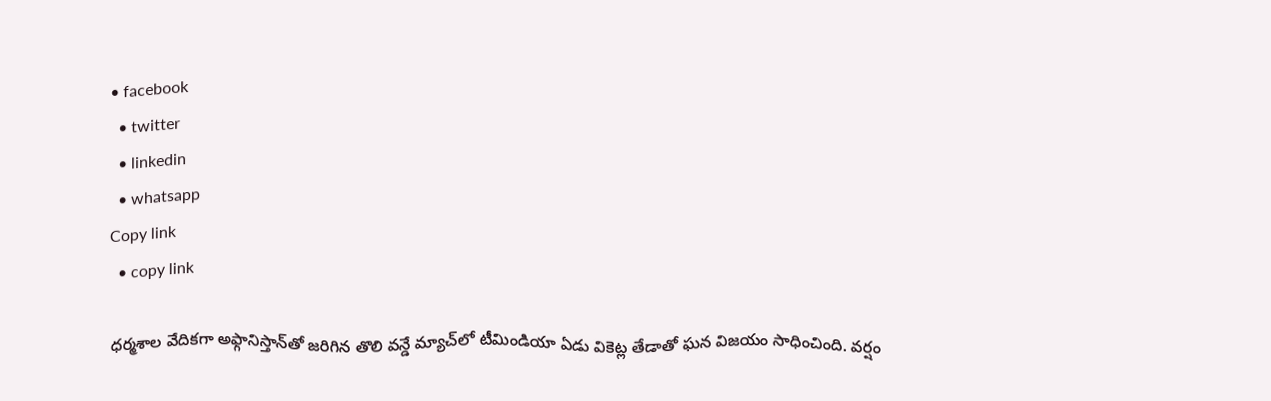• facebook
  • twitter
  • linkedin
  • whatsapp
Copy link
  • copy link

ధర్మశాల వేదికగా అఫ్గానిస్తాన్‌తో జరిగిన తొలి వన్డే మ్యాచ్‌లో టీమిండియా ఏడు వికెట్ల తేడాతో ఘన విజయం సాధించింది. వర్షం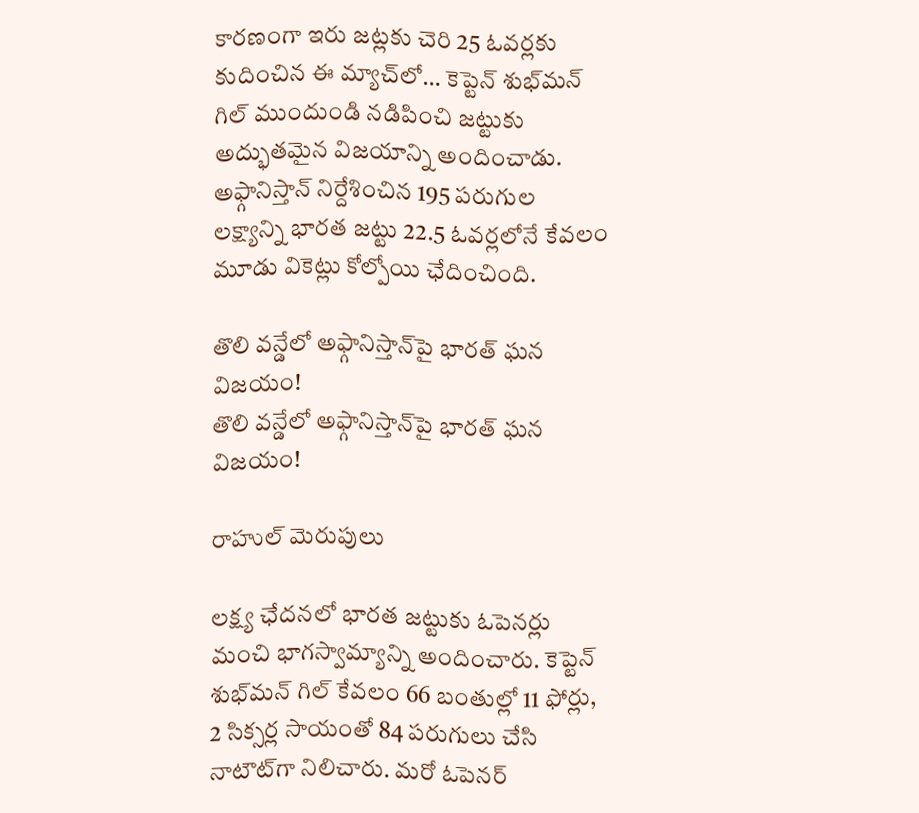కారణంగా ఇరు జట్లకు చెరి 25 ఓవర్లకు కుదించిన ఈ మ్యాచ్‌లో… కెప్టెన్ శుభ్‌మన్ గిల్ ముందుండి నడిపించి జట్టుకు అద్భుతమైన విజయాన్ని అందించాడు. అఫ్గానిస్తాన్ నిర్దేశించిన 195 పరుగుల లక్ష్యాన్ని భారత జట్టు 22.5 ఓవర్లలోనే కేవలం మూడు వికెట్లు కోల్పోయి ఛేదించింది.

తొలి వన్డేలో అఫ్గానిస్తాన్‌పై భారత్ ఘన విజయం!
తొలి వన్డేలో అఫ్గానిస్తాన్‌పై భారత్ ఘన విజయం!

రాహుల్ మెరుపులు

లక్ష్య ఛేదనలో భారత జట్టుకు ఓపెనర్లు మంచి భాగస్వామ్యాన్ని అందించారు. కెప్టెన్ శుభ్‌మన్ గిల్ కేవలం 66 బంతుల్లో 11 ఫోర్లు, 2 సిక్సర్ల సాయంతో 84 పరుగులు చేసి నాటౌట్‌గా నిలిచారు. మరో ఓపెనర్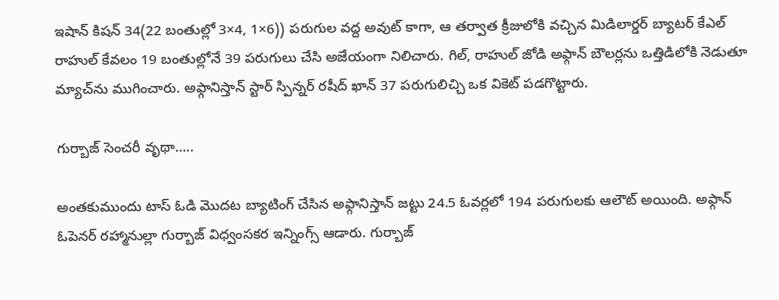ఇషాన్ కిషన్ 34(22 బంతుల్లో 3×4, 1×6)) పరుగుల వద్ద అవుట్ కాగా, ఆ తర్వాత క్రీజులోకి వచ్చిన మిడిలార్డర్ బ్యాటర్ కేఎల్ రాహుల్ కేవలం 19 బంతుల్లోనే 39 పరుగులు చేసి అజేయంగా నిలిచారు. గిల్, రాహుల్ జోడి అఫ్గాన్ బౌలర్లను ఒత్తిడిలోకి నెడుతూ మ్యాచ్‌ను ముగించారు. అఫ్గానిస్తాన్ స్టార్ స్పిన్నర్ రషీద్ ఖాన్ 37 పరుగులిచ్చి ఒక వికెట్ పడగొట్టారు.

గుర్బాజ్ సెంచరీ వృథా…..

అంతకుముందు టాస్ ఓడి మొదట బ్యాటింగ్ చేసిన అఫ్గానిస్తాన్ జట్టు 24.5 ఓవర్లలో 194 పరుగులకు ఆలౌట్ అయింది. అఫ్గాన్ ఓపెనర్ రహ్మానుల్లా గుర్బాజ్ విధ్వంసకర ఇన్నింగ్స్ ఆడారు. గుర్బాజ్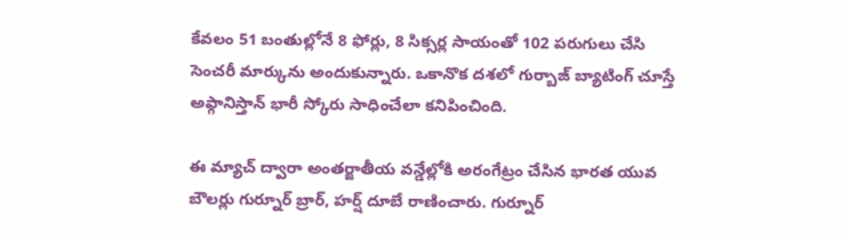కేవలం 51 బంతుల్లోనే 8 ఫోర్లు, 8 సిక్సర్ల సాయంతో 102 పరుగులు చేసి సెంచరీ మార్కును అందుకున్నారు. ఒకానొక దశలో గుర్బాజ్ బ్యాటింగ్ చూస్తే అఫ్గానిస్తాన్ భారీ స్కోరు సాధించేలా కనిపించింది.

ఈ మ్యాచ్ ద్వారా అంతర్జాతీయ వన్డేల్లోకి అరంగేట్రం చేసిన భారత యువ బౌలర్లు గుర్నూర్ బ్రార్, హర్ష్ దూబే రాణించారు. గుర్నూర్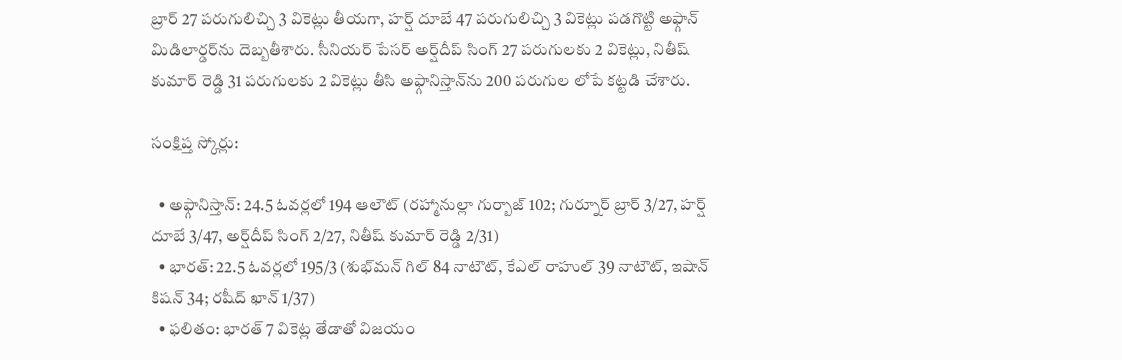బ్రార్ 27 పరుగులిచ్చి 3 వికెట్లు తీయగా, హర్ష్ దూబే 47 పరుగులిచ్చి 3 వికెట్లు పడగొట్టి అఫ్గాన్ మిడిలార్డర్‌ను దెబ్బతీశారు. సీనియర్ పేసర్ అర్ష్‌దీప్ సింగ్ 27 పరుగులకు 2 వికెట్లు, నితీష్ కుమార్ రెడ్డి 31 పరుగులకు 2 వికెట్లు తీసి అఫ్గానిస్తాన్‌ను 200 పరుగుల లోపే కట్టడి చేశారు.

సంక్షిప్త స్కోర్లు:

  • అఫ్గానిస్తాన్: 24.5 ఓవర్లలో 194 ఆలౌట్ (రహ్మానుల్లా గుర్బాజ్ 102; గుర్నూర్ బ్రార్ 3/27, హర్ష్ దూబే 3/47, అర్ష్‌దీప్ సింగ్ 2/27, నితీష్ కుమార్ రెడ్డి 2/31)
  • భారత్: 22.5 ఓవర్లలో 195/3 (శుభ్‌మన్ గిల్ 84 నాటౌట్, కేఎల్ రాహుల్ 39 నాటౌట్, ఇషాన్ కిషన్ 34; రషీద్ ఖాన్ 1/37)
  • ఫలితం: భారత్ 7 వికెట్ల తేడాతో విజయం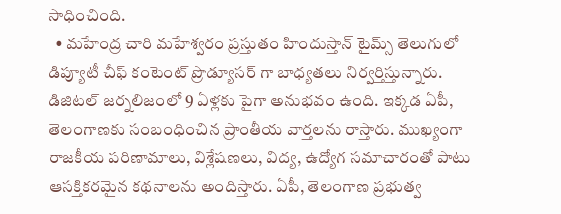సాధించింది.
  • మహేంద్ర చారి మహేశ్వరం ప్రస్తుతం హిందుస్తాన్ టైమ్స్ తెలుగులో డిప్యూటీ చీఫ్ కంటెంట్ ప్రొడ్యూసర్ గా బాధ్యతలు నిర్వర్తిస్తున్నారు. డిజిటల్ జర్నలిజంలో 9 ఏళ్లకు పైగా అనుభవం ఉంది. ఇక్కడ ఏపీ, తెలంగాణకు సంబంధించిన ప్రాంతీయ వార్తలను రాస్తారు. ముఖ్యంగా రాజకీయ పరిణామాలు, విశ్లేషణలు, విద్య, ఉద్యోగ సమాచారంతో పాటు ఆసక్తికరమైన కథనాలను అందిస్తారు. ఏపీ, తెలంగాణ ప్రభుత్వ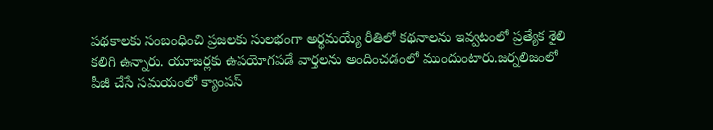పథకాలకు సంబంధించి ప్రజలకు సులభంగా అర్థమయ్యే రీతిలో కథనాలను ఇవ్వటంలో ప్రత్యేక శైలి కలిగి ఉన్నారు. యూజర్లకు ఉపయోగపడే వార్తలను అందించడంలో ముందుంటారు.జర్నలిజంలో పీజీ చేసే సమయంలో క్యాంపస్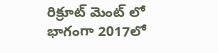రిక్రూట్ మెంట్ లో భాగంగా 2017లో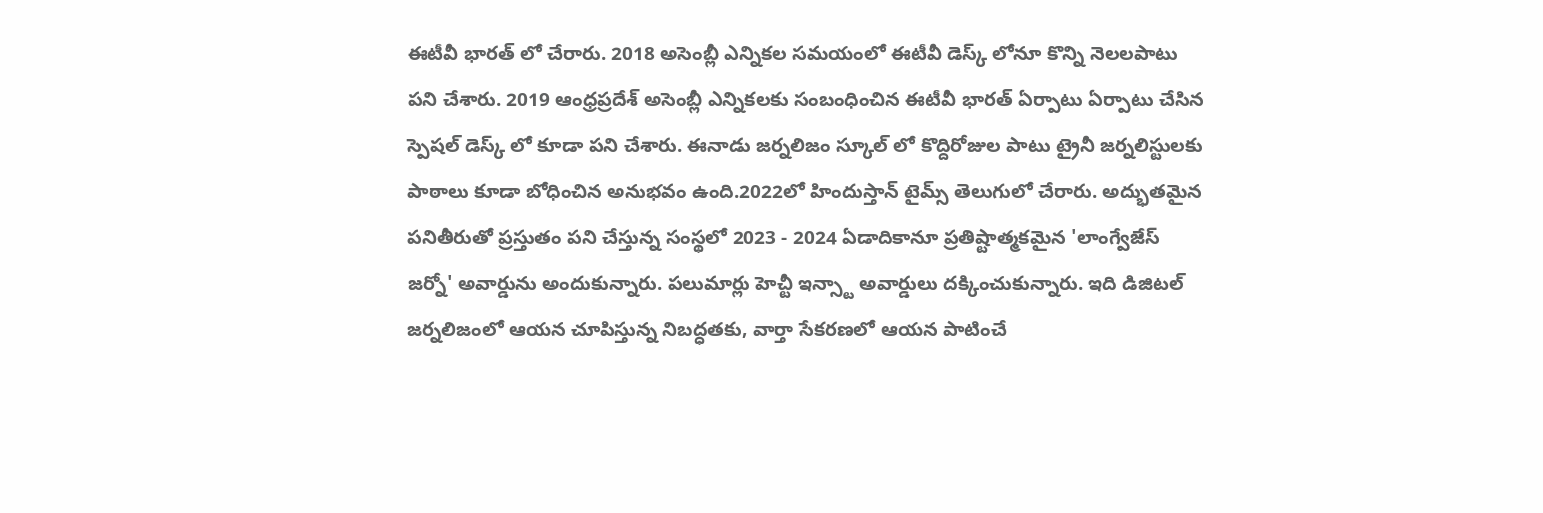ఈటీవీ భారత్ లో చేరారు. 2018 అసెంబ్లీ ఎన్నికల సమయంలో ఈటీవీ డెస్క్ లోనూ కొన్ని నెలలపాటు పని చేశారు. 2019 ఆంధ్రప్రదేశ్ అసెంబ్లీ ఎన్నికలకు సంబంధించిన ఈటీవీ భారత్ ఏర్పాటు ఏర్పాటు చేసిన స్పెషల్ డెస్క్ లో కూడా పని చేశారు. ఈనాడు జర్నలిజం స్కూల్ లో కొద్దిరోజుల పాటు ట్రైనీ జర్నలిస్టులకు పాఠాలు కూడా బోధించిన అనుభవం ఉంది.2022లో హిందుస్తాన్ టైమ్స్ తెలుగులో చేరారు. అద్భుతమైన పనితీరుతో ప్రస్తుతం పని చేస్తున్న సంస్థలో 2023 - 2024 ఏడాదికానూ ప్రతిష్టాత్మకమైన 'లాంగ్వేజేస్ జర్నో' అవార్డును అందుకున్నారు. పలుమార్లు హెచ్టీ ఇన్స్టా అవార్డులు దక్కించుకున్నారు. ఇది డిజిటల్ జర్నలిజంలో ఆయన చూపిస్తున్న నిబద్ధతకు, వార్తా సేకరణలో ఆయన పాటించే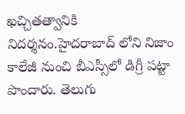ఖచ్చితత్వానికి నిదర్శనం.హైదరాబాద్ లోని నిజాం కాలేజీ నుంచి బీఎస్సీలో డిగ్రీ పట్టా పొందారు. తెలుగు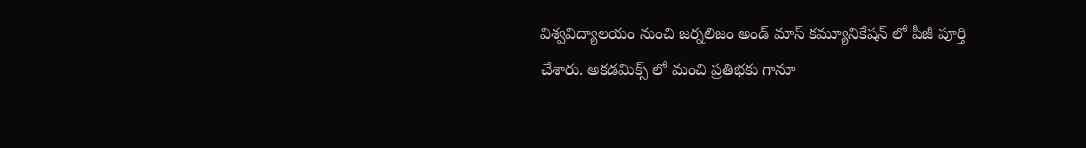విశ్వవిద్యాలయం నుంచి జర్నలిజం అండ్ మాస్ కమ్యూనికేషన్ లో పీజీ పూర్తి చేశారు. అకడమిక్స్ లో మంచి ప్రతిభకు గానూ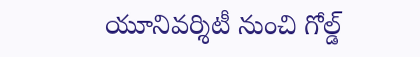యూనివర్శిటీ నుంచి గోల్డ్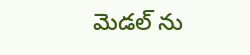మెడల్ ను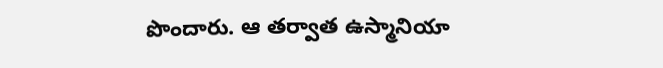పొందారు. ఆ తర్వాత ఉస్మానియా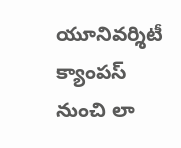యూనివర్శిటీ క్యాంపస్ నుంచి లా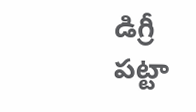డిగ్రీ పట్టా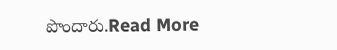పొందారు.Read More